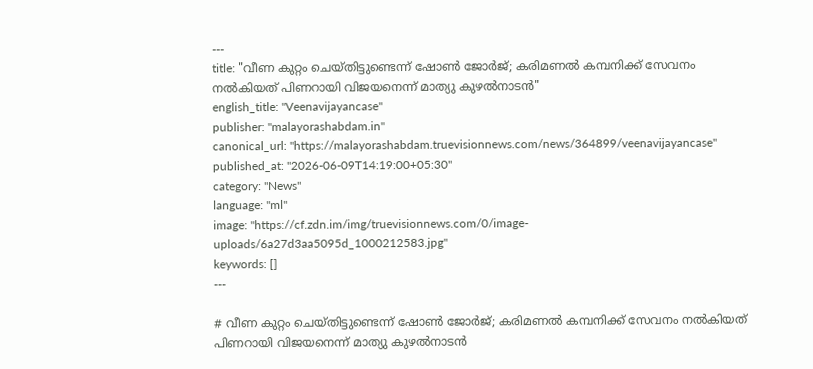---
title: "വീണ കുറ്റം ചെയ്തിട്ടുണ്ടെന്ന് ഷോണ്‍ ജോര്‍ജ്; കരിമണല്‍ കമ്പനിക്ക് സേവനം നല്‍കിയത് പിണറായി വിജയനെന്ന് മാത്യു കുഴല്‍നാടന്‍"
english_title: "Veenavijayancase"
publisher: "malayorashabdam.in"
canonical_url: "https://malayorashabdam.truevisionnews.com/news/364899/veenavijayancase"
published_at: "2026-06-09T14:19:00+05:30"
category: "News"
language: "ml"
image: "https://cf.zdn.im/img/truevisionnews.com/0/image-uploads/6a27d3aa5095d_1000212583.jpg"
keywords: []
---

# വീണ കുറ്റം ചെയ്തിട്ടുണ്ടെന്ന് ഷോണ്‍ ജോര്‍ജ്; കരിമണല്‍ കമ്പനിക്ക് സേവനം നല്‍കിയത് പിണറായി വിജയനെന്ന് മാത്യു കുഴല്‍നാടന്‍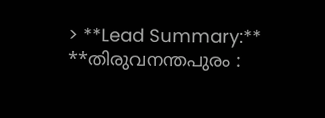> **Lead Summary:** **തിരുവനന്തപുരം :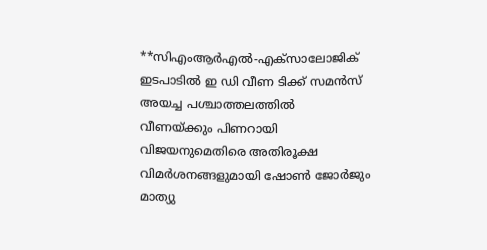**സിഎംആര്‍എല്‍-എക്‌സാലോജിക് ഇടപാടില്‍ ഇ ഡി വീണ ടിക്ക് സമന്‍സ് അയച്ച പശ്ചാത്തലത്തില്‍ വീണയ്ക്കും പിണറായി വിജയനുമെതിരെ അതിരൂക്ഷ വിമര്‍ശനങ്ങളുമായി ഷോണ്‍ ജോര്‍ജും മാത്യു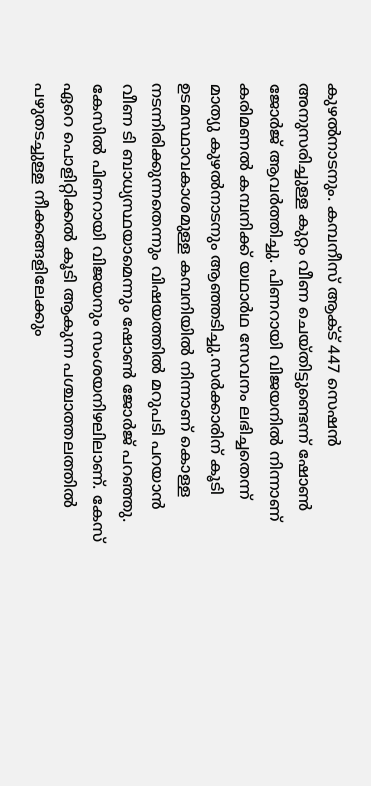കുഴല്‍നാടനും. കമ്പനീസ് ആക്ട് 447 സെഷന്‍ അനുസരിച്ചുള്ള കുറ്റം വീണ ചെയ്തിട്ടുണ്ടെന്ന് ഷോണ്‍ ജോര്‍ജ് ആവര്‍ത്തിച്ചു. പിണറായി വിജയനില്‍ നിന്നാണ് കരിമണല്‍ കമ്പനിക്ക് യഥാര്‍ഥ സേവനം ലഭിച്ചതെന്ന് മാത്യു കുഴല്‍നാടനും ആഞ്ഞടിച്ചു.സര്‍ക്കാരിന് കൂടി ഉടമസ്ഥാവകാശമുള്ള കമ്പനിയില്‍ നിന്നാണ് കൊള്ള നടന്നിരിക്കുന്നതെന്നും വിഷയത്തില്‍ മറുപടി പറയാന്‍ വീണ ടി ബാധ്യസ്ഥയാമെന്നും ഷോണ്‍ ജോര്‍ജ് പറഞ്ഞു. കേസില്‍ പിണറായി വിജയനും സംശയനിഴലിലാണ്. കേസ് ഏറെ പൊളിറ്റിക്കല്‍ കൂടി ആകുന്ന പശ്ചാത്തലത്തില്‍ പഴുതടച്ചുള്ള നീക്കങ്ങളിലേക്കും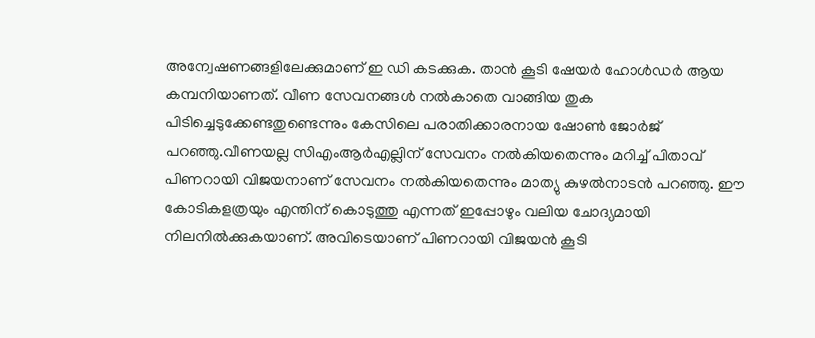അന്വേഷണങ്ങളിലേക്കുമാണ് ഇ ഡി കടക്കുക. താന്‍ കൂടി ഷേയര്‍ ഹോള്‍ഡര്‍ ആയ കമ്പനിയാണത്. വീണ സേവനങ്ങള്‍ നല്‍കാതെ വാങ്ങിയ തുക പിടിച്ചെടുക്കേണ്ടതുണ്ടെന്നും കേസിലെ പരാതിക്കാരനായ ഷോണ്‍ ജോര്‍ജ് പറഞ്ഞു.വീണയല്ല സിഎംആര്‍എല്ലിന് സേവനം നല്‍കിയതെന്നും മറിച്ച് പിതാവ് പിണറായി വിജയനാണ് സേവനം നല്‍കിയതെന്നും മാത്യു കുഴല്‍നാടന്‍ പറഞ്ഞു. ഈ കോടികളത്രയും എന്തിന് കൊടുത്തു എന്നത് ഇപ്പോഴും വലിയ ചോദ്യമായി നിലനില്‍ക്കുകയാണ്. അവിടെയാണ് പിണറായി വിജയന്‍ കൂടി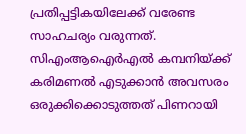പ്രതിപ്പട്ടികയിലേക്ക് വരേണ്ട സാഹചര്യം വരുന്നത്. സിഎംആഐര്‍എല്‍ കമ്പനിയ്ക്ക് കരിമണല്‍ എടുക്കാന്‍ അവസരം ഒരുക്കിക്കൊടുത്തത് പിണറായി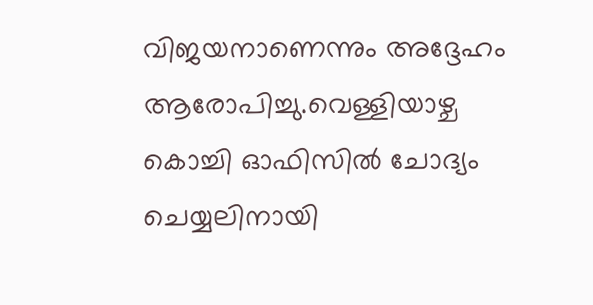വിജയനാണെന്നും അദ്ദേഹം ആരോപിച്ചു.വെള്ളിയാഴ്ച കൊച്ചി ഓഫിസില്‍ ചോദ്യം ചെയ്യലിനായി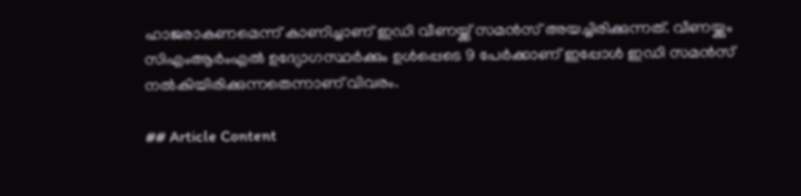ഹാജരാകണമെന്ന് കാണിച്ചാണ് ഇഡി വീണയ്ക്ക് സമന്‍സ് അയച്ചിരിക്കുന്നത്. വീണയ്ക്കും സിഎംആര്‍ംഎല്‍ ഉദ്യോഗസ്ഥര്‍ക്കും ഉള്‍പ്പെടെ 9 പേര്‍ക്കാണ് ഇപ്പോള്‍ ഇഡി സമന്‍സ് നല്‍കിയിരിക്കുന്നതെന്നാണ് വിവരം.

## Article Content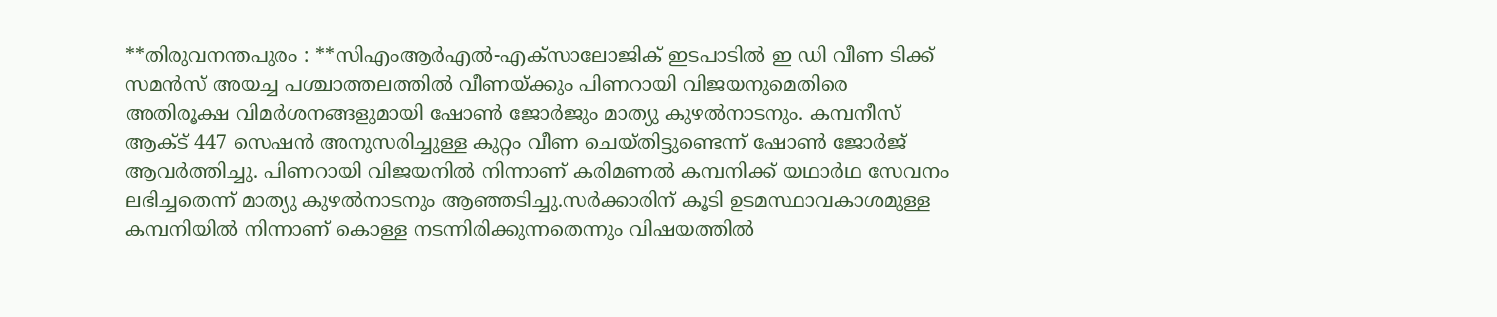**തിരുവനന്തപുരം : **സിഎംആര്‍എല്‍-എക്‌സാലോജിക് ഇടപാടില്‍ ഇ ഡി വീണ ടിക്ക് സമന്‍സ് അയച്ച പശ്ചാത്തലത്തില്‍ വീണയ്ക്കും പിണറായി വിജയനുമെതിരെ അതിരൂക്ഷ വിമര്‍ശനങ്ങളുമായി ഷോണ്‍ ജോര്‍ജും മാത്യു കുഴല്‍നാടനും. കമ്പനീസ് ആക്ട് 447 സെഷന്‍ അനുസരിച്ചുള്ള കുറ്റം വീണ ചെയ്തിട്ടുണ്ടെന്ന് ഷോണ്‍ ജോര്‍ജ് ആവര്‍ത്തിച്ചു. പിണറായി വിജയനില്‍ നിന്നാണ് കരിമണല്‍ കമ്പനിക്ക് യഥാര്‍ഥ സേവനം ലഭിച്ചതെന്ന് മാത്യു കുഴല്‍നാടനും ആഞ്ഞടിച്ചു.സര്‍ക്കാരിന് കൂടി ഉടമസ്ഥാവകാശമുള്ള കമ്പനിയില്‍ നിന്നാണ് കൊള്ള നടന്നിരിക്കുന്നതെന്നും വിഷയത്തില്‍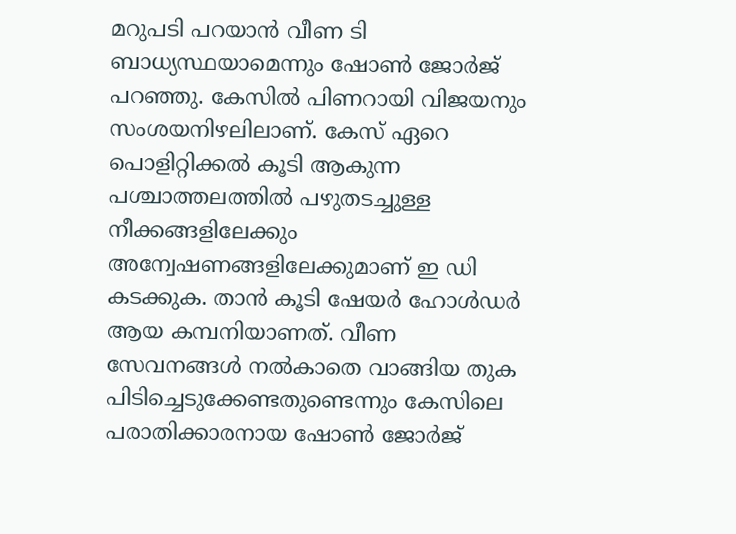മറുപടി പറയാന്‍ വീണ ടി ബാധ്യസ്ഥയാമെന്നും ഷോണ്‍ ജോര്‍ജ് പറഞ്ഞു. കേസില്‍ പിണറായി വിജയനും സംശയനിഴലിലാണ്. കേസ് ഏറെ പൊളിറ്റിക്കല്‍ കൂടി ആകുന്ന പശ്ചാത്തലത്തില്‍ പഴുതടച്ചുള്ള നീക്കങ്ങളിലേക്കും അന്വേഷണങ്ങളിലേക്കുമാണ് ഇ ഡി കടക്കുക. താന്‍ കൂടി ഷേയര്‍ ഹോള്‍ഡര്‍ ആയ കമ്പനിയാണത്. വീണ സേവനങ്ങള്‍ നല്‍കാതെ വാങ്ങിയ തുക പിടിച്ചെടുക്കേണ്ടതുണ്ടെന്നും കേസിലെ പരാതിക്കാരനായ ഷോണ്‍ ജോര്‍ജ്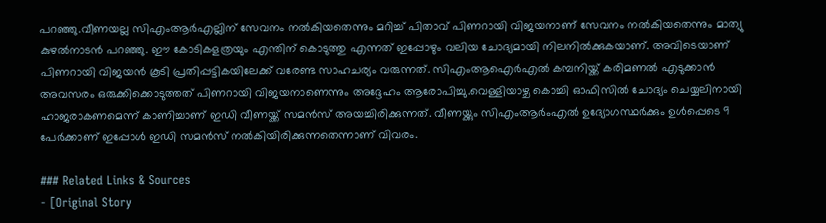പറഞ്ഞു.വീണയല്ല സിഎംആര്‍എല്ലിന് സേവനം നല്‍കിയതെന്നും മറിച്ച് പിതാവ് പിണറായി വിജയനാണ് സേവനം നല്‍കിയതെന്നും മാത്യു കുഴല്‍നാടന്‍ പറഞ്ഞു. ഈ കോടികളത്രയും എന്തിന് കൊടുത്തു എന്നത് ഇപ്പോഴും വലിയ ചോദ്യമായി നിലനില്‍ക്കുകയാണ്. അവിടെയാണ് പിണറായി വിജയന്‍ കൂടി പ്രതിപ്പട്ടികയിലേക്ക് വരേണ്ട സാഹചര്യം വരുന്നത്. സിഎംആഐര്‍എല്‍ കമ്പനിയ്ക്ക് കരിമണല്‍ എടുക്കാന്‍ അവസരം ഒരുക്കിക്കൊടുത്തത് പിണറായി വിജയനാണെന്നും അദ്ദേഹം ആരോപിച്ചു.വെള്ളിയാഴ്ച കൊച്ചി ഓഫിസില്‍ ചോദ്യം ചെയ്യലിനായി ഹാജരാകണമെന്ന് കാണിച്ചാണ് ഇഡി വീണയ്ക്ക് സമന്‍സ് അയച്ചിരിക്കുന്നത്. വീണയ്ക്കും സിഎംആര്‍ംഎല്‍ ഉദ്യോഗസ്ഥര്‍ക്കും ഉള്‍പ്പെടെ 9 പേര്‍ക്കാണ് ഇപ്പോള്‍ ഇഡി സമന്‍സ് നല്‍കിയിരിക്കുന്നതെന്നാണ് വിവരം.

### Related Links & Sources
- [Original Story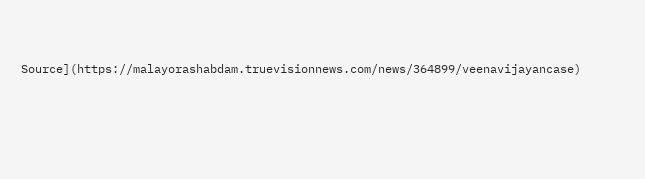Source](https://malayorashabdam.truevisionnews.com/news/364899/veenavijayancase)